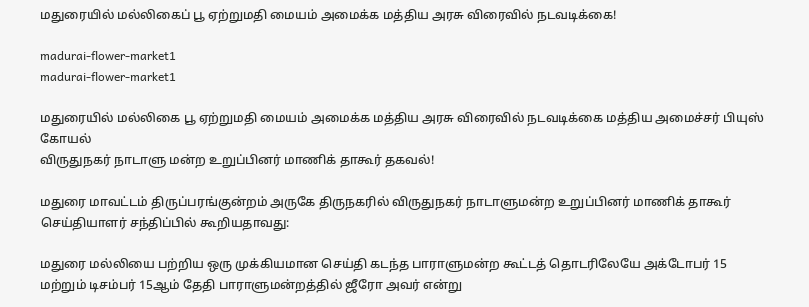மதுரையில் மல்லிகைப் பூ ஏற்றுமதி மையம் அமைக்க மத்திய அரசு விரைவில் நடவடிக்கை!

madurai-flower-market1
madurai-flower-market1

மதுரையில் மல்லிகை பூ ஏற்றுமதி மையம் அமைக்க மத்திய அரசு விரைவில் நடவடிக்கை மத்திய அமைச்சர் பியுஸ் கோயல்
விருதுநகர் நாடாளு மன்ற உறுப்பினர் மாணிக் தாகூர் தகவல்!

மதுரை மாவட்டம் திருப்பரங்குன்றம் அருகே திருநகரில் விருதுநகர் நாடாளுமன்ற உறுப்பினர் மாணிக் தாகூர் செய்தியாளர் சந்திப்பில் கூறியதாவது:

மதுரை மல்லியை பற்றிய ஒரு முக்கியமான செய்தி கடந்த பாராளுமன்ற கூட்டத் தொடரிலேயே அக்டோபர் 15 மற்றும் டிசம்பர் 15ஆம் தேதி பாராளுமன்றத்தில் ஜீரோ அவர் என்று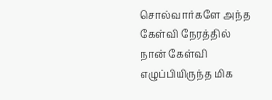சொல்வார்களே அந்த கேள்வி நேரத்தில் நான் கேள்வி எழுப்பியிருந்த மிக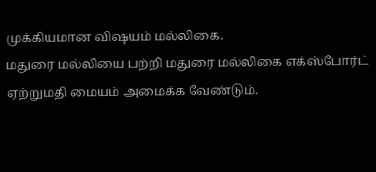முக்கியமான விஷயம் மல்லிகை.
மதுரை மல்லியை பற்றி மதுரை மல்லிகை எக்ஸ்போர்ட் ஏற்றுமதி மையம் அமைக்க வேண்டும்.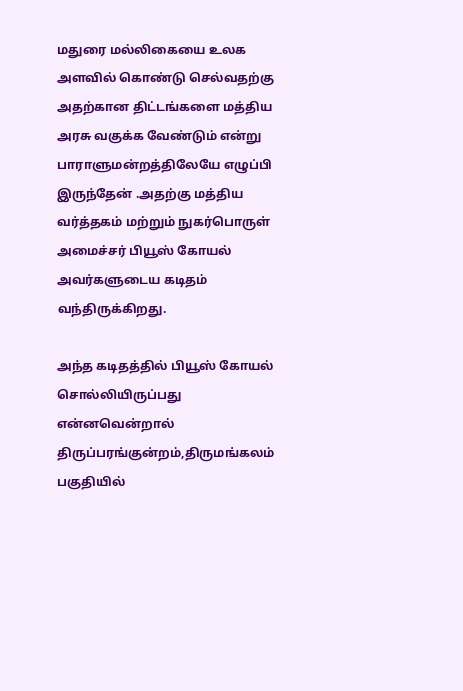மதுரை மல்லிகையை உலக அளவில் கொண்டு செல்வதற்கு அதற்கான திட்டங்களை மத்திய அரசு வகுக்க வேண்டும் என்று பாராளுமன்றத்திலேயே எழுப்பி இருந்தேன் .அதற்கு மத்திய வர்த்தகம் மற்றும் நுகர்பொருள் அமைச்சர் பியூஸ் கோயல் அவர்களுடைய கடிதம் வந்திருக்கிறது.

அந்த கடிதத்தில் பியூஸ் கோயல் சொல்லியிருப்பது என்னவென்றால் திருப்பரங்குன்றம்,திருமங்கலம் பகுதியில்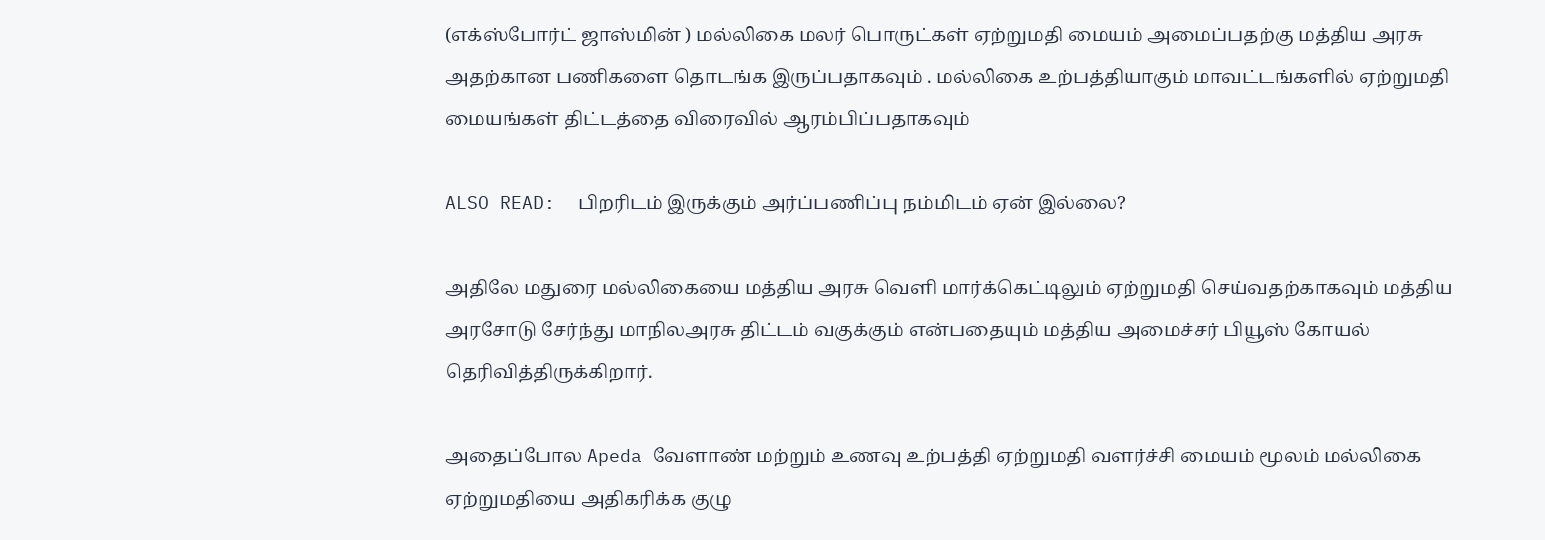(எக்ஸ்போர்ட் ஜாஸ்மின் ) மல்லிகை மலர் பொருட்கள் ஏற்றுமதி மையம் அமைப்பதற்கு மத்திய அரசு அதற்கான பணிகளை தொடங்க இருப்பதாகவும் . மல்லிகை உற்பத்தியாகும் மாவட்டங்களில் ஏற்றுமதி மையங்கள் திட்டத்தை விரைவில் ஆரம்பிப்பதாகவும்

ALSO READ:  பிறரிடம் இருக்கும் அர்ப்பணிப்பு நம்மிடம் ஏன் இல்லை?

அதிலே மதுரை மல்லிகையை மத்திய அரசு வெளி மார்க்கெட்டிலும் ஏற்றுமதி செய்வதற்காகவும் மத்திய அரசோடு சேர்ந்து மாநிலஅரசு திட்டம் வகுக்கும் என்பதையும் மத்திய அமைச்சர் பியூஸ் கோயல் தெரிவித்திருக்கிறார்.

அதைப்போல Apeda வேளாண் மற்றும் உணவு உற்பத்தி ஏற்றுமதி வளர்ச்சி மையம் மூலம் மல்லிகை ஏற்றுமதியை அதிகரிக்க குழு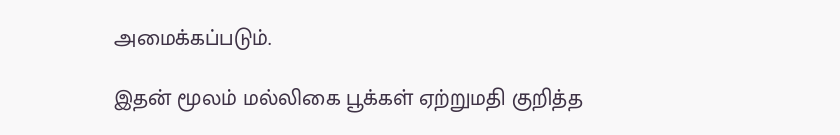அமைக்கப்படும்.

இதன் மூலம் மல்லிகை பூக்கள் ஏற்றுமதி குறித்த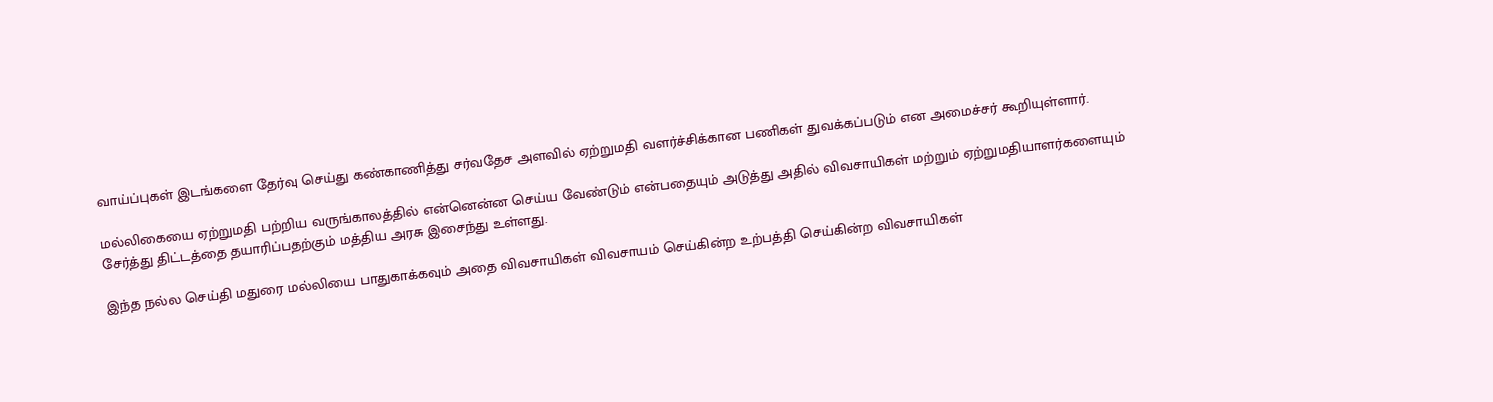வாய்ப்புகள் இடங்களை தேர்வு செய்து கண்காணித்து சர்வதேச அளவில் ஏற்றுமதி வளர்ச்சிக்கான பணிகள் துவக்கப்படும் என அமைச்சர் கூறியுள்ளார்.

மல்லிகையை ஏற்றுமதி பற்றிய வருங்காலத்தில் என்னென்ன செய்ய வேண்டும் என்பதையும் அடுத்து அதில் விவசாயிகள் மற்றும் ஏற்றுமதியாளர்களையும் சேர்த்து திட்டத்தை தயாரிப்பதற்கும் மத்திய அரசு இசைந்து உள்ளது.

இந்த நல்ல செய்தி மதுரை மல்லியை பாதுகாக்கவும் அதை விவசாயிகள் விவசாயம் செய்கின்ற உற்பத்தி செய்கின்ற விவசாயிகள்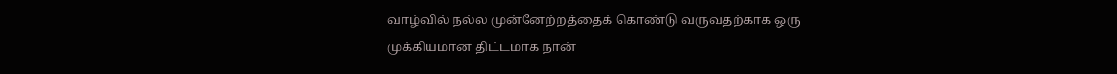வாழ்வில் நல்ல முன்னேற்றத்தைக் கொண்டு வருவதற்காக ஒரு முக்கியமான திட்டமாக நான்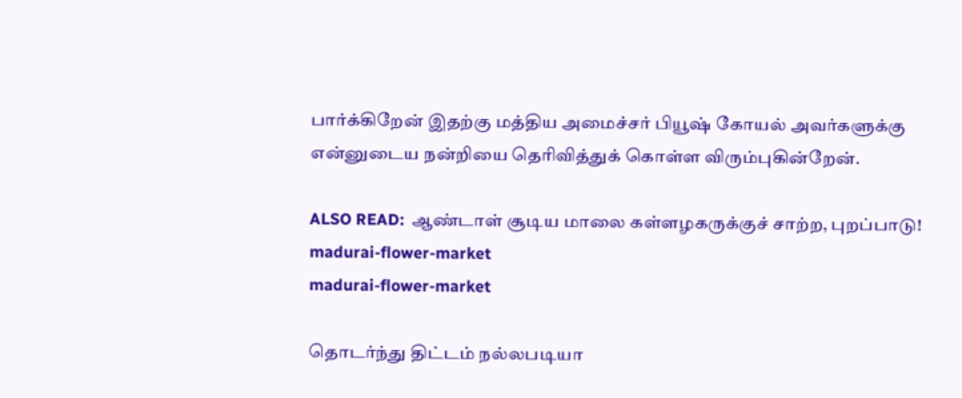பார்க்கிறேன் இதற்கு மத்திய அமைச்சர் பியூஷ் கோயல் அவர்களுக்கு என்னுடைய நன்றியை தெரிவித்துக் கொள்ள விரும்புகின்றேன்.

ALSO READ:  ஆண்டாள் சூடிய மாலை கள்ளழகருக்குச் சாற்ற, புறப்பாடு!
madurai-flower-market
madurai-flower-market

தொடர்ந்து திட்டம் நல்லபடியா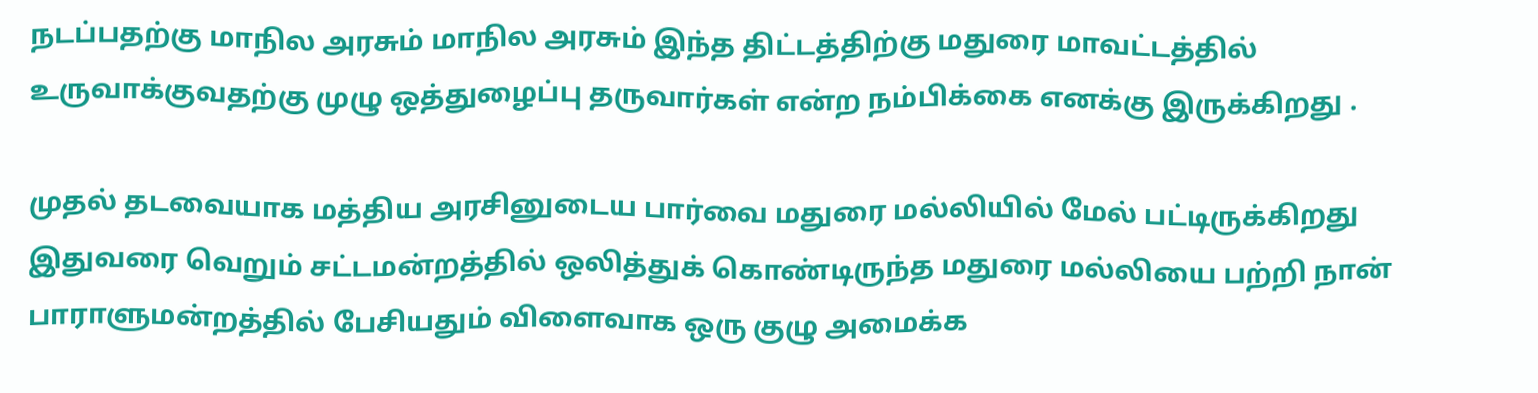நடப்பதற்கு மாநில அரசும் மாநில அரசும் இந்த திட்டத்திற்கு மதுரை மாவட்டத்தில் உருவாக்குவதற்கு முழு ஒத்துழைப்பு தருவார்கள் என்ற நம்பிக்கை எனக்கு இருக்கிறது .

முதல் தடவையாக மத்திய அரசினுடைய பார்வை மதுரை மல்லியில் மேல் பட்டிருக்கிறது இதுவரை வெறும் சட்டமன்றத்தில் ஒலித்துக் கொண்டிருந்த மதுரை மல்லியை பற்றி நான் பாராளுமன்றத்தில் பேசியதும் விளைவாக ஒரு குழு அமைக்க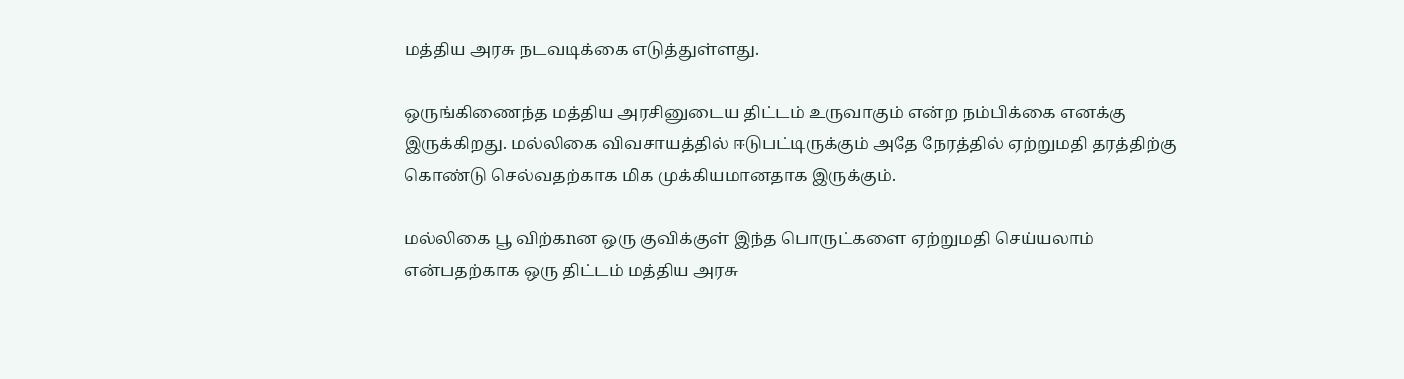மத்திய அரசு நடவடிக்கை எடுத்துள்ளது.

ஒருங்கிணைந்த மத்திய அரசினுடைய திட்டம் உருவாகும் என்ற நம்பிக்கை எனக்கு இருக்கிறது. மல்லிகை விவசாயத்தில் ஈடுபட்டிருக்கும் அதே நேரத்தில் ஏற்றுமதி தரத்திற்கு கொண்டு செல்வதற்காக மிக முக்கியமானதாக இருக்கும்.

மல்லிகை பூ விற்கnன ஒரு குவிக்குள் இந்த பொருட்களை ஏற்றுமதி செய்யலாம் என்பதற்காக ஒரு திட்டம் மத்திய அரசு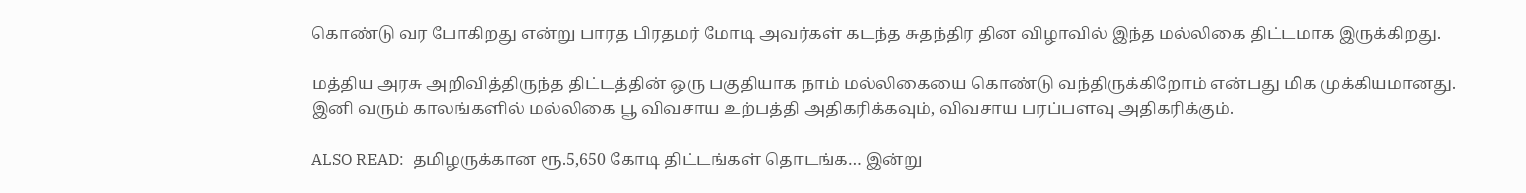கொண்டு வர போகிறது என்று பாரத பிரதமர் மோடி அவர்கள் கடந்த சுதந்திர தின விழாவில் இந்த மல்லிகை திட்டமாக இருக்கிறது.

மத்திய அரசு அறிவித்திருந்த திட்டத்தின் ஒரு பகுதியாக நாம் மல்லிகையை கொண்டு வந்திருக்கிறோம் என்பது மிக முக்கியமானது. இனி வரும் காலங்களில் மல்லிகை பூ விவசாய உற்பத்தி அதிகரிக்கவும், விவசாய பரப்பளவு அதிகரிக்கும்.

ALSO READ:  தமிழருக்கான ரூ.5,650 கோடி திட்டங்கள் தொடங்க… இன்று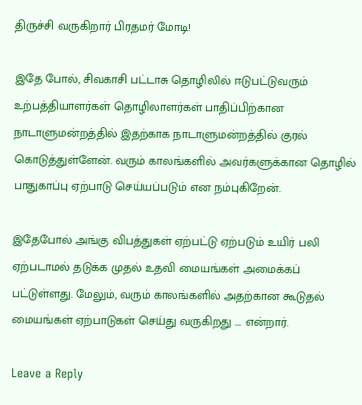திருச்சி வருகிறார் பிரதமர் மோடி!

இதே போல், சிவகாசி பட்டாசு தொழிலில் ஈடுபட்டுவரும் உற்பத்தியாளர்கள் தொழிலாளர்கள் பாதிப்பிற்கான நாடாளுமன்றத்தில் இதற்காக நாடாளுமன்றத்தில் குரல் கொடுத்துள்ளேன். வரும் காலங்களில் அவர்களுக்கான தொழில் பாதுகாப்பு ஏற்பாடு செய்யப்படும் என நம்புகிறேன்.

இதேபோல் அங்கு விபத்துகள் ஏற்பட்டு ஏற்படும் உயிர் பலி ஏற்படாமல் தடுக்க முதல் உதவி மையங்கள் அமைக்கப் பட்டுள்ளது. மேலும், வரும் காலங்களில் அதற்கான கூடுதல் மையங்கள் ஏற்பாடுகள் செய்து வருகிறது …. என்றார்.

Leave a Reply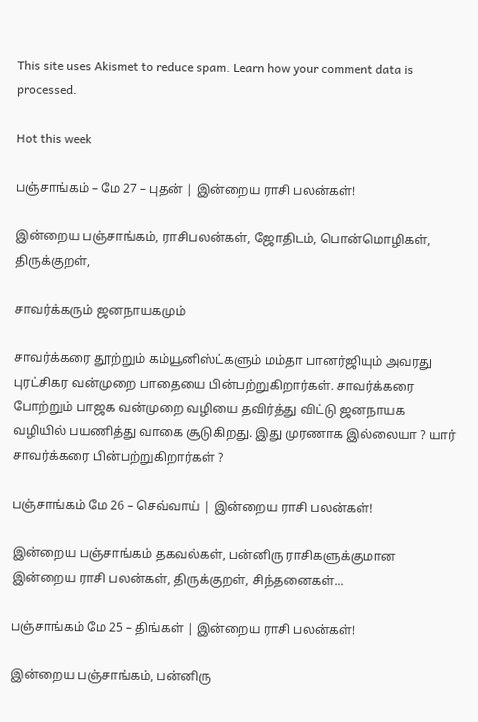This site uses Akismet to reduce spam. Learn how your comment data is processed.

Hot this week

பஞ்சாங்கம் – மே 27 – புதன் | இன்றைய ராசி பலன்கள்!

இன்றைய பஞ்சாங்கம், ராசிபலன்கள், ஜோதிடம், பொன்மொழிகள், திருக்குறள்,

சாவர்க்கரும் ஜனநாயகமும்

சாவர்க்கரை தூற்றும் கம்யூனிஸ்ட்களும் மம்தா பானர்ஜியும் அவரது புரட்சிகர வன்முறை பாதையை பின்பற்றுகிறார்கள். சாவர்க்கரை போற்றும் பாஜக வன்முறை வழியை தவிர்த்து விட்டு ஜனநாயக வழியில் பயணித்து வாகை சூடுகிறது. இது முரணாக இல்லையா ? யார் சாவர்க்கரை பின்பற்றுகிறார்கள் ?

பஞ்சாங்கம் மே 26 – செவ்வாய் | இன்றைய ராசி பலன்கள்!

இன்றைய பஞ்சாங்கம் தகவல்கள், பன்னிரு ராசிகளுக்குமான இன்றைய ராசி பலன்கள், திருக்குறள், சிந்தனைகள்...

பஞ்சாங்கம் மே 25 – திங்கள் | இன்றைய ராசி பலன்கள்!

இன்றைய பஞ்சாங்கம், பன்னிரு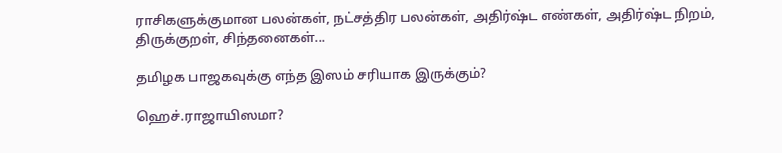ராசிகளுக்குமான பலன்கள், நட்சத்திர பலன்கள், அதிர்ஷ்ட எண்கள், அதிர்ஷ்ட நிறம், திருக்குறள், சிந்தனைகள்...

தமிழக பாஜகவுக்கு எந்த இஸம் சரியாக இருக்கும்?

ஹெச்.ராஜாயிஸமா?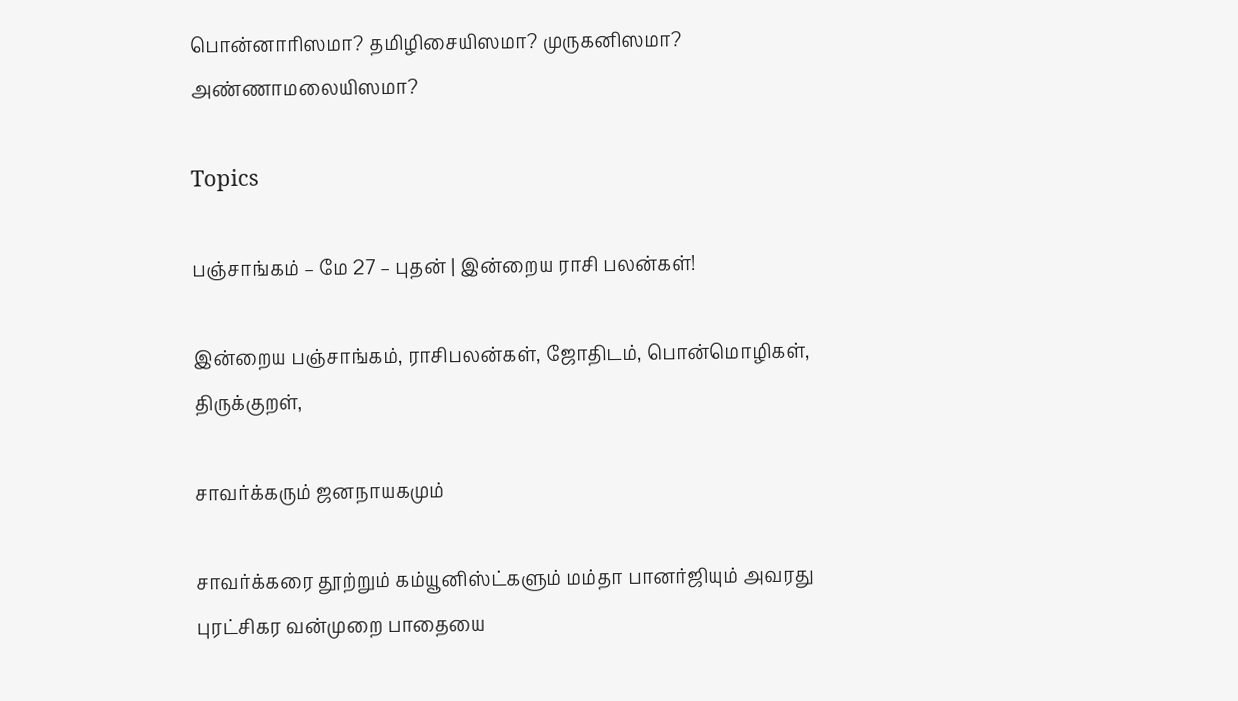பொன்னாரிஸமா? தமிழிசையிஸமா? முருகனிஸமா? அண்ணாமலையிஸமா?

Topics

பஞ்சாங்கம் – மே 27 – புதன் | இன்றைய ராசி பலன்கள்!

இன்றைய பஞ்சாங்கம், ராசிபலன்கள், ஜோதிடம், பொன்மொழிகள், திருக்குறள்,

சாவர்க்கரும் ஜனநாயகமும்

சாவர்க்கரை தூற்றும் கம்யூனிஸ்ட்களும் மம்தா பானர்ஜியும் அவரது புரட்சிகர வன்முறை பாதையை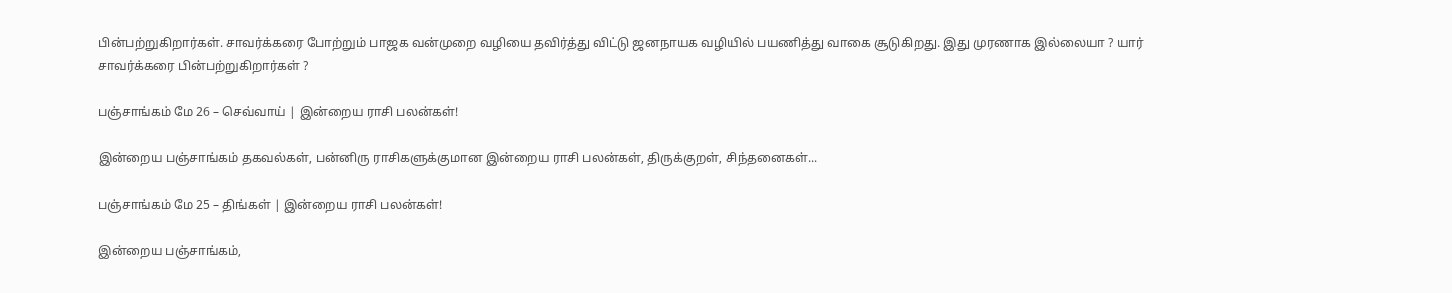பின்பற்றுகிறார்கள். சாவர்க்கரை போற்றும் பாஜக வன்முறை வழியை தவிர்த்து விட்டு ஜனநாயக வழியில் பயணித்து வாகை சூடுகிறது. இது முரணாக இல்லையா ? யார் சாவர்க்கரை பின்பற்றுகிறார்கள் ?

பஞ்சாங்கம் மே 26 – செவ்வாய் | இன்றைய ராசி பலன்கள்!

இன்றைய பஞ்சாங்கம் தகவல்கள், பன்னிரு ராசிகளுக்குமான இன்றைய ராசி பலன்கள், திருக்குறள், சிந்தனைகள்...

பஞ்சாங்கம் மே 25 – திங்கள் | இன்றைய ராசி பலன்கள்!

இன்றைய பஞ்சாங்கம்,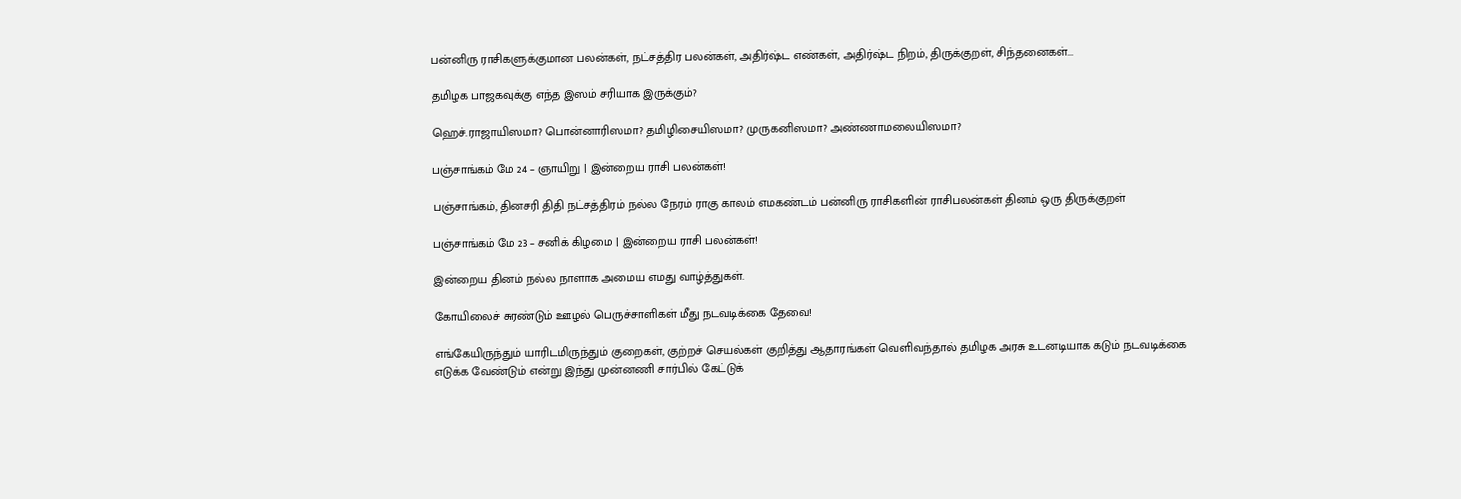பன்னிரு ராசிகளுக்குமான பலன்கள், நட்சத்திர பலன்கள், அதிர்ஷ்ட எண்கள், அதிர்ஷ்ட நிறம், திருக்குறள், சிந்தனைகள்...

தமிழக பாஜகவுக்கு எந்த இஸம் சரியாக இருக்கும்?

ஹெச்.ராஜாயிஸமா? பொன்னாரிஸமா? தமிழிசையிஸமா? முருகனிஸமா? அண்ணாமலையிஸமா?

பஞ்சாங்கம் மே 24 – ஞாயிறு | இன்றைய ராசி பலன்கள்!

பஞ்சாங்கம், தினசரி திதி நட்சத்திரம் நல்ல நேரம் ராகு காலம் எமகண்டம் பன்னிரு ராசிகளின் ராசிபலன்கள் தினம் ஒரு திருக்குறள்

பஞ்சாங்கம் மே 23 – சனிக் கிழமை | இன்றைய ராசி பலன்கள்!

இன்றைய தினம் நல்ல நாளாக அமைய எமது வாழ்த்துகள்.

கோயிலைச் சுரண்டும் ஊழல் பெருச்சாளிகள் மீது நடவடிக்கை தேவை!

எங்கேயிருந்தும் யாரிடமிருந்தும் குறைகள், குற்றச் செயல்கள் குறித்து ஆதாரங்கள் வெளிவந்தால் தமிழக அரசு உடனடியாக கடும் நடவடிக்கை எடுக்க வேண்டும் என்று இந்து முன்னணி சார்பில் கேட்டுக்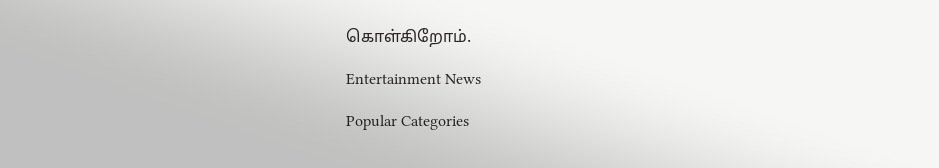கொள்கிறோம்.

Entertainment News

Popular Categories